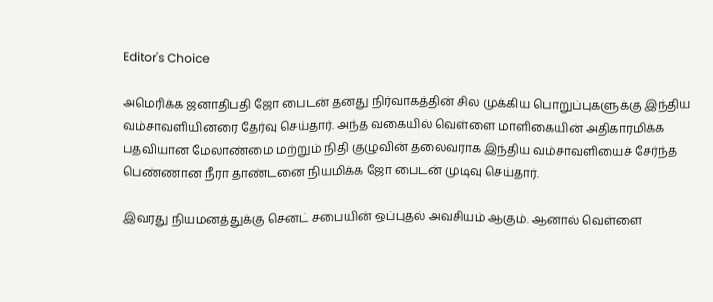Editor's Choice

அமெரிக்க ஜனாதிபதி ஜோ பைடன் தனது நிர்வாகத்தின் சில முக்கிய பொறுப்புகளுக்கு இந்திய வம்சாவளியினரை தேர்வு செய்தார். அந்த வகையில் வெள்ளை மாளிகையின் அதிகாரமிக்க பதவியான மேலாண்மை மற்றும் நிதி குழுவின் தலைவராக இந்திய வம்சாவளியைச் சேர்ந்த பெண்ணான நீரா தாண்டனை நியமிக்க ஜோ பைடன் முடிவு செய்தார்.

இவரது நியமனத்துக்கு செனட் சபையின் ஒப்புதல் அவசியம் ஆகும். ஆனால் வெள்ளை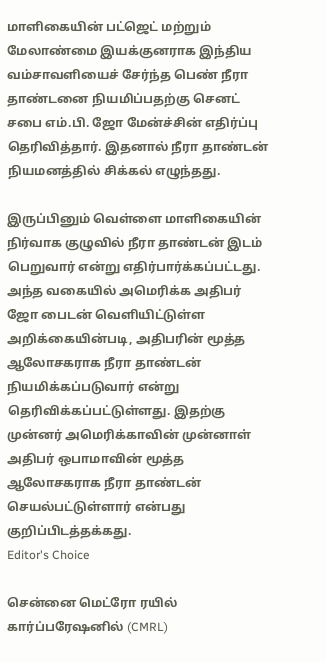மாளிகையின் பட்ஜெட் மற்றும் மேலாண்மை இயக்குனராக இந்திய வம்சாவளியைச் சேர்ந்த பெண் நீரா தாண்டனை நியமிப்பதற்கு செனட் சபை எம்.பி. ஜோ மேன்ச்சின் எதிர்ப்பு தெரிவித்தார். இதனால் நீரா தாண்டன் நியமனத்தில் சிக்கல் எழுந்தது.

இருப்பினும் வெள்ளை மாளிகையின் நிர்வாக குழுவில் நீரா தாண்டன் இடம் பெறுவார் என்று எதிர்பார்க்கப்பட்டது. அந்த வகையில் அமெரிக்க அதிபர் ஜோ பைடன் வெளியிட்டுள்ள அறிக்கையின்படி, அதிபரின் மூத்த ஆலோசகராக நீரா தாண்டன் நியமிக்கப்படுவார் என்று தெரிவிக்கப்பட்டுள்ளது. இதற்கு முன்னர் அமெரிக்காவின் முன்னாள் அதிபர் ஒபாமாவின் மூத்த ஆலோசகராக நீரா தாண்டன் செயல்பட்டுள்ளார் என்பது குறிப்பிடத்தக்கது.
Editor's Choice

சென்னை மெட்ரோ ரயில் கார்ப்பரேஷனில் (CMRL)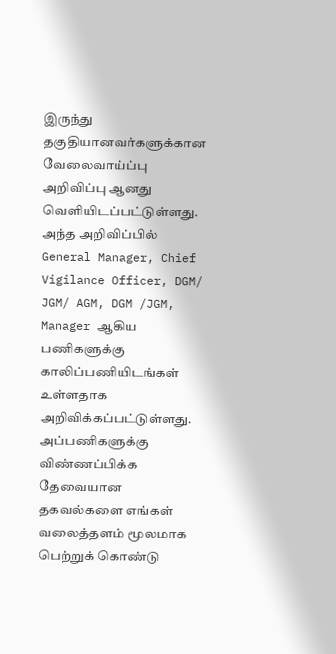இருந்து தகுதியானவர்களுக்கான வேலைவாய்ப்பு அறிவிப்பு ஆனது வெளியிடப்பட்டுள்ளது. அந்த அறிவிப்பில் General Manager, Chief Vigilance Officer, DGM/ JGM/ AGM, DGM /JGM, Manager ஆகிய பணிகளுக்கு காலிப்பணியிடங்கள் உள்ளதாக அறிவிக்கப்பட்டுள்ளது. அப்பணிகளுக்கு விண்ணப்பிக்க தேவையான தகவல்களை எங்கள் வலைத்தளம் மூலமாக பெற்றுக் கொண்டு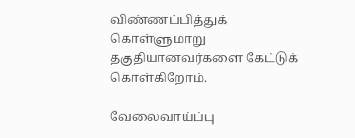விண்ணப்பித்துக் கொள்ளுமாறு தகுதியானவர்களை கேட்டுக் கொள்கிறோம்.

வேலைவாய்ப்பு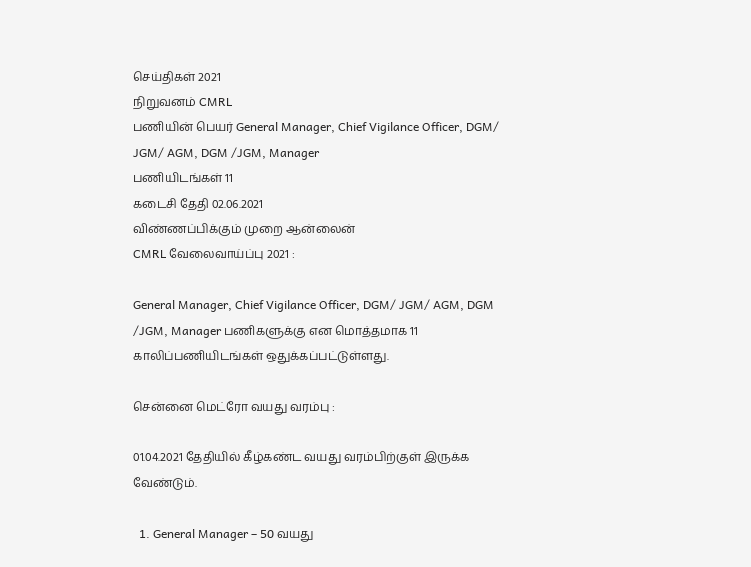செய்திகள் 2021
நிறுவனம் CMRL
பணியின் பெயர் General Manager, Chief Vigilance Officer, DGM/ JGM/ AGM, DGM /JGM, Manager
பணியிடங்கள் 11
கடைசி தேதி 02.06.2021
விண்ணப்பிக்கும் முறை ஆன்லைன்
CMRL வேலைவாய்ப்பு 2021 :

General Manager, Chief Vigilance Officer, DGM/ JGM/ AGM, DGM /JGM, Manager பணிகளுக்கு என மொத்தமாக 11 காலிப்பணியிடங்கள் ஒதுக்கப்பட்டுள்ளது.

சென்னை மெட்ரோ வயது வரம்பு :

01.04.2021 தேதியில் கீழ்கண்ட வயது வரம்பிற்குள் இருக்க வேண்டும்.

  1. General Manager – 50 வயது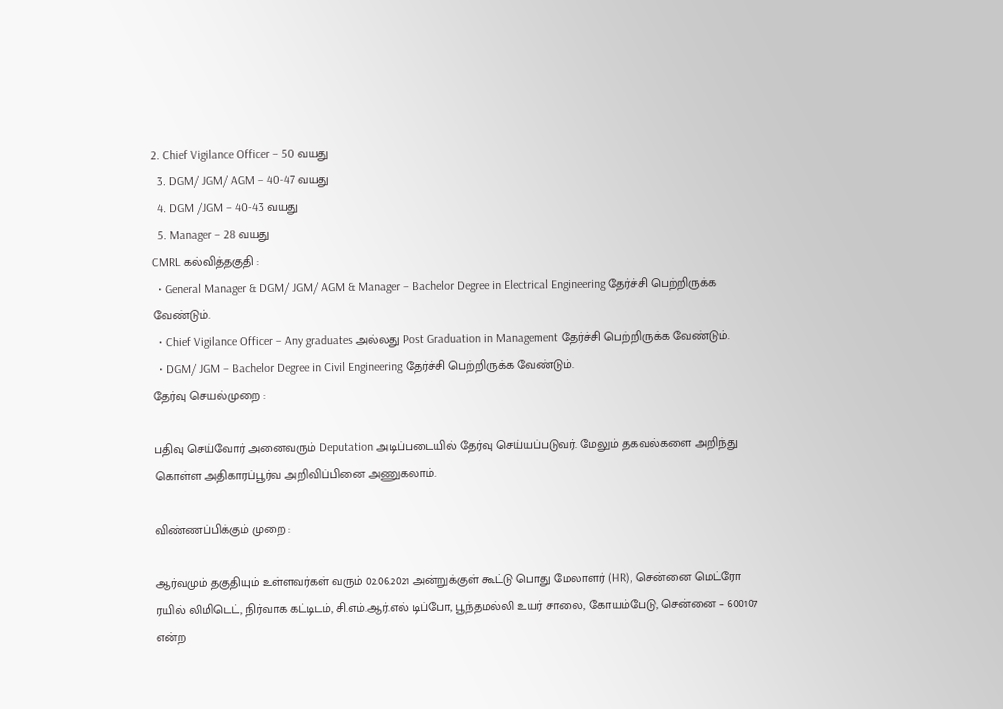2. Chief Vigilance Officer – 50 வயது
  3. DGM/ JGM/ AGM – 40-47 வயது
  4. DGM /JGM – 40-43 வயது
  5. Manager – 28 வயது
CMRL கல்வித்தகுதி :
  • General Manager & DGM/ JGM/ AGM & Manager – Bachelor Degree in Electrical Engineering தேர்ச்சி பெற்றிருக்க வேண்டும்.
  • Chief Vigilance Officer – Any graduates அல்லது Post Graduation in Management தேர்ச்சி பெற்றிருக்க வேண்டும்.
  • DGM/ JGM – Bachelor Degree in Civil Engineering தேர்ச்சி பெற்றிருக்க வேண்டும்.
தேர்வு செயல்முறை :

பதிவு செய்வோர் அனைவரும் Deputation அடிப்படையில் தேர்வு செய்யப்படுவர். மேலும் தகவல்களை அறிந்து கொள்ள அதிகாரப்பூர்வ அறிவிப்பினை அணுகலாம்.

விண்ணப்பிக்கும் முறை :

ஆர்வமும் தகுதியும் உள்ளவர்கள் வரும் 02.06.2021 அன்றுக்குள் கூட்டு பொது மேலாளர் (HR), சென்னை மெட்ரோ ரயில் லிமிடெட், நிர்வாக கட்டிடம், சி.எம்.ஆர்.எல் டிப்போ, பூந்தமல்லி உயர் சாலை, கோயம்பேடு, சென்னை – 600107 என்ற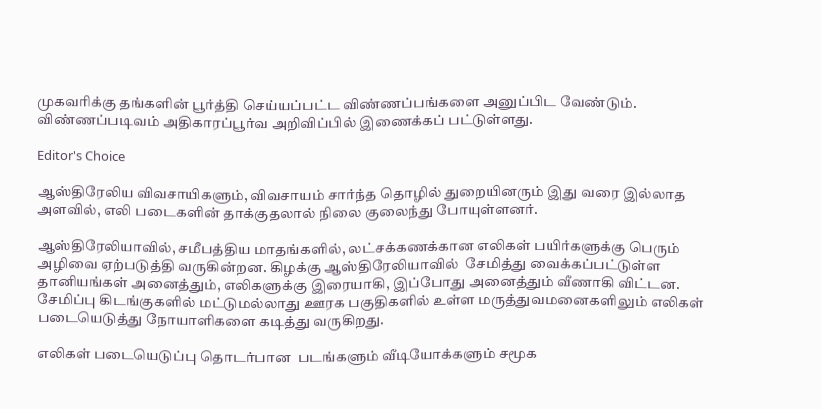முகவரிக்கு தங்களின் பூர்த்தி செய்யப்பட்ட விண்ணப்பங்களை அனுப்பிட வேண்டும். விண்ணப்படிவம் அதிகாரப்பூர்வ அறிவிப்பில் இணைக்கப் பட்டுள்ளது.

Editor's Choice

ஆஸ்திரேலிய விவசாயிகளும், விவசாயம் சார்ந்த தொழில் துறையினரும் இது வரை இல்லாத அளவில், எலி படைகளின் தாக்குதலால் நிலை குலைந்து போயுள்ளனர்.

ஆஸ்திரேலியாவில், சமீபத்திய மாதங்களில், லட்சக்கணக்கான எலிகள் பயிர்களுக்கு பெரும் அழிவை ஏற்படுத்தி வருகின்றன. கிழக்கு ஆஸ்திரேலியாவில்  சேமித்து வைக்கப்பட்டுள்ள தானியங்கள் அனைத்தும், எலிகளுக்கு இரையாகி, இப்போது அனைத்தும் வீணாகி விட்டன. சேமிப்பு கிடங்குகளில் மட்டுமல்லாது ஊரக பகுதிகளில் உள்ள மருத்துவமனைகளிலும் எலிகள் படையெடுத்து நோயாளிகளை கடித்து வருகிறது.

எலிகள் படையெடுப்பு தொடர்பான  படங்களும் வீடியோக்களும் சமூக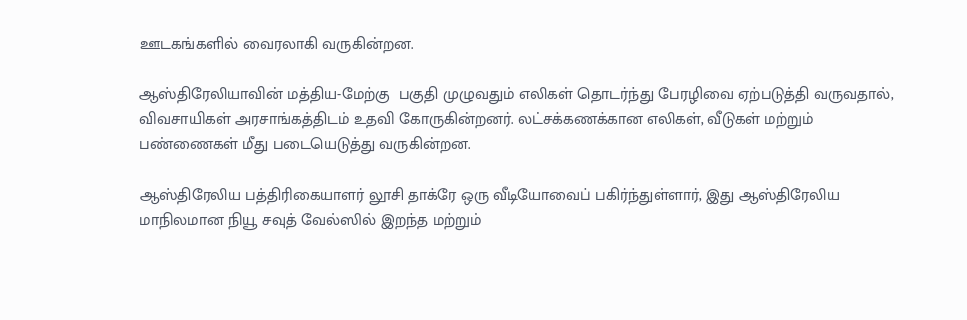ஊடகங்களில் வைரலாகி வருகின்றன.

ஆஸ்திரேலியாவின் மத்திய-மேற்கு  பகுதி முழுவதும் எலிகள் தொடர்ந்து பேரழிவை ஏற்படுத்தி வருவதால், விவசாயிகள் அரசாங்கத்திடம் உதவி கோருகின்றனர். லட்சக்கணக்கான எலிகள், வீடுகள் மற்றும் பண்ணைகள் மீது படையெடுத்து வருகின்றன.

ஆஸ்திரேலிய பத்திரிகையாளர் லூசி தாக்ரே ஒரு வீடியோவைப் பகிர்ந்துள்ளார், இது ஆஸ்திரேலிய மாநிலமான நியூ சவுத் வேல்ஸில் இறந்த மற்றும்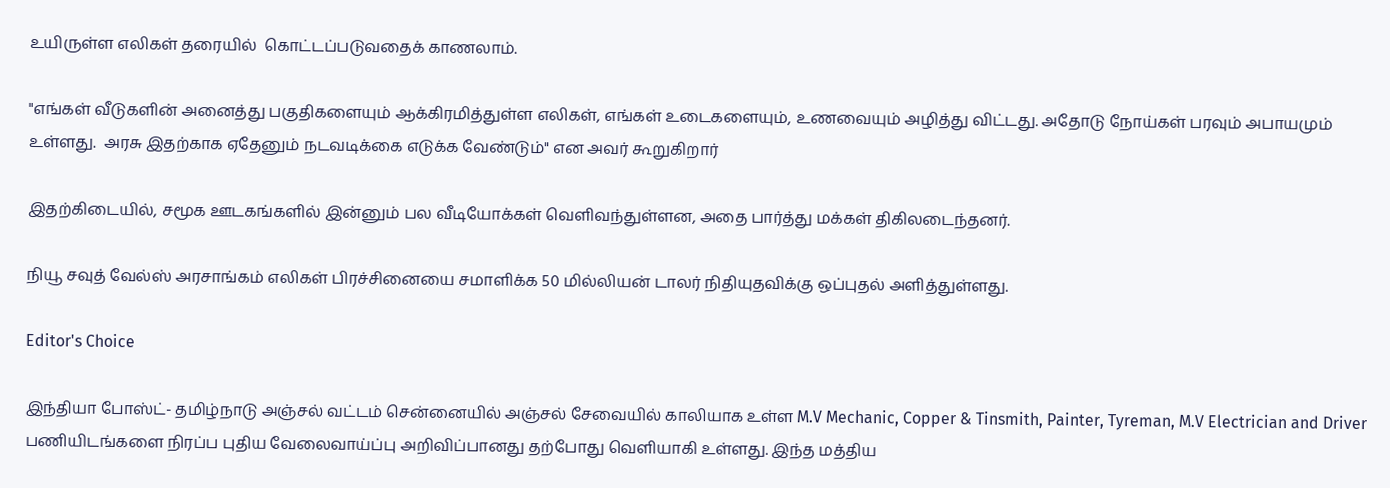உயிருள்ள எலிகள் தரையில்  கொட்டப்படுவதைக் காணலாம்.

"எங்கள் வீடுகளின் அனைத்து பகுதிகளையும் ஆக்கிரமித்துள்ள எலிகள், எங்கள் உடைகளையும், உணவையும் அழித்து விட்டது. அதோடு நோய்கள் பரவும் அபாயமும் உள்ளது.  அரசு இதற்காக ஏதேனும் நடவடிக்கை எடுக்க வேண்டும்" என அவர் கூறுகிறார்

இதற்கிடையில், சமூக ஊடகங்களில் இன்னும் பல வீடியோக்கள் வெளிவந்துள்ளன, அதை பார்த்து மக்கள் திகிலடைந்தனர்.

நியூ சவுத் வேல்ஸ் அரசாங்கம் எலிகள் பிரச்சினையை சமாளிக்க 50 மில்லியன் டாலர் நிதியுதவிக்கு ஒப்புதல் அளித்துள்ளது.

Editor's Choice

இந்தியா போஸ்ட்- தமிழ்நாடு அஞ்சல் வட்டம் சென்னையில் அஞ்சல் சேவையில் காலியாக உள்ள M.V Mechanic, Copper & Tinsmith, Painter, Tyreman, M.V Electrician and Driver பணியிடங்களை நிரப்ப புதிய வேலைவாய்ப்பு அறிவிப்பானது தற்போது வெளியாகி உள்ளது. இந்த மத்திய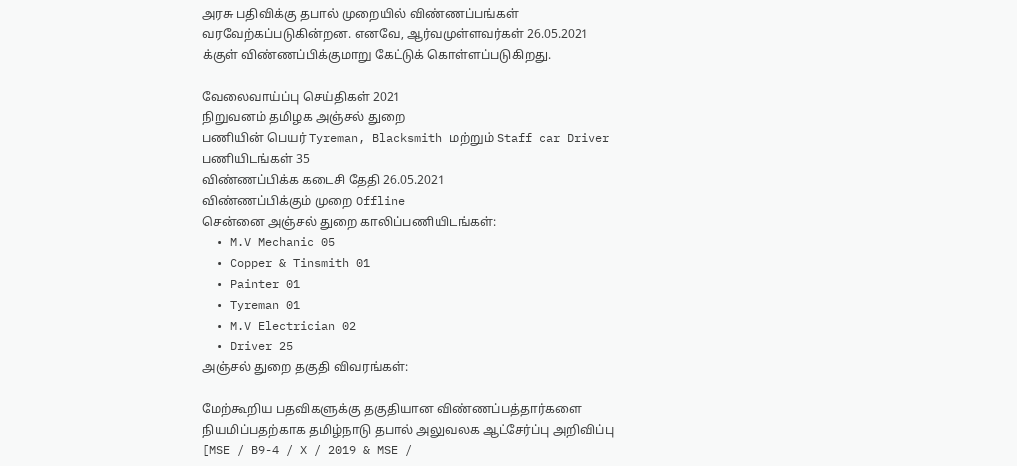அரசு பதிவிக்கு தபால் முறையில் விண்ணப்பங்கள் வரவேற்கப்படுகின்றன. எனவே, ஆர்வமுள்ளவர்கள் 26.05.2021 க்குள் விண்ணப்பிக்குமாறு கேட்டுக் கொள்ளப்படுகிறது.

வேலைவாய்ப்பு செய்திகள் 2021
நிறுவனம் தமிழக அஞ்சல் துறை
பணியின் பெயர் Tyreman, Blacksmith மற்றும் Staff car Driver
பணியிடங்கள் 35
விண்ணப்பிக்க கடைசி தேதி 26.05.2021
விண்ணப்பிக்கும் முறை Offline
சென்னை அஞ்சல் துறை காலிப்பணியிடங்கள்:
  • M.V Mechanic 05
  • Copper & Tinsmith 01
  • Painter 01
  • Tyreman 01
  • M.V Electrician 02
  • Driver 25
அஞ்சல் துறை தகுதி விவரங்கள்:

மேற்கூறிய பதவிகளுக்கு தகுதியான விண்ணப்பத்தார்களை நியமிப்பதற்காக தமிழ்நாடு தபால் அலுவலக ஆட்சேர்ப்பு அறிவிப்பு [MSE / B9-4 / X / 2019 & MSE /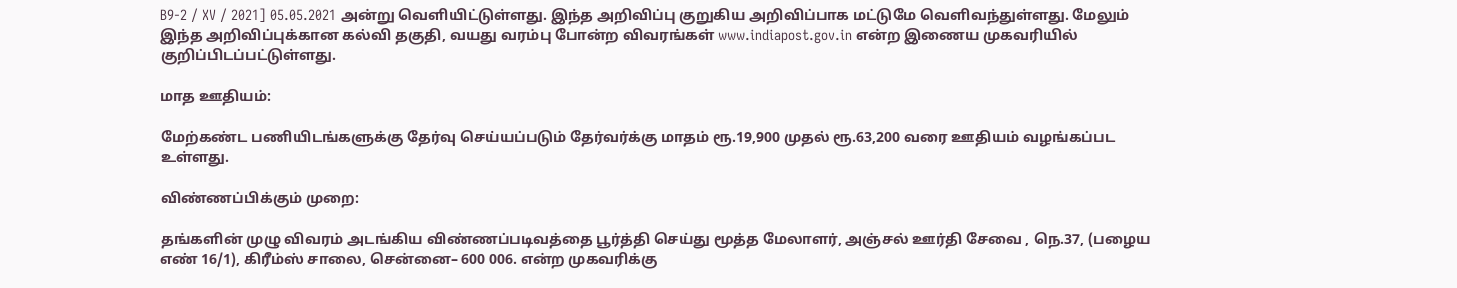B9-2 / XV / 2021] 05.05.2021 அன்று வெளியிட்டுள்ளது. இந்த அறிவிப்பு குறுகிய அறிவிப்பாக மட்டுமே வெளிவந்துள்ளது. மேலும் இந்த அறிவிப்புக்கான கல்வி தகுதி, வயது வரம்பு போன்ற விவரங்கள் www.indiapost.gov.in என்ற இணைய முகவரியில் குறிப்பிடப்பட்டுள்ளது.

மாத ஊதியம்:

மேற்கண்ட பணியிடங்களுக்கு தேர்வு செய்யப்படும் தேர்வர்க்கு மாதம் ரூ.19,900 முதல் ரூ.63,200 வரை ஊதியம் வழங்கப்பட உள்ளது.

விண்ணப்பிக்கும் முறை:

தங்களின் முழு விவரம் அடங்கிய விண்ணப்படிவத்தை பூர்த்தி செய்து மூத்த மேலாளர், அஞ்சல் ஊர்தி சேவை , நெ.37, (பழைய எண் 16/1), கிரீம்ஸ் சாலை, சென்னை– 600 006. என்ற முகவரிக்கு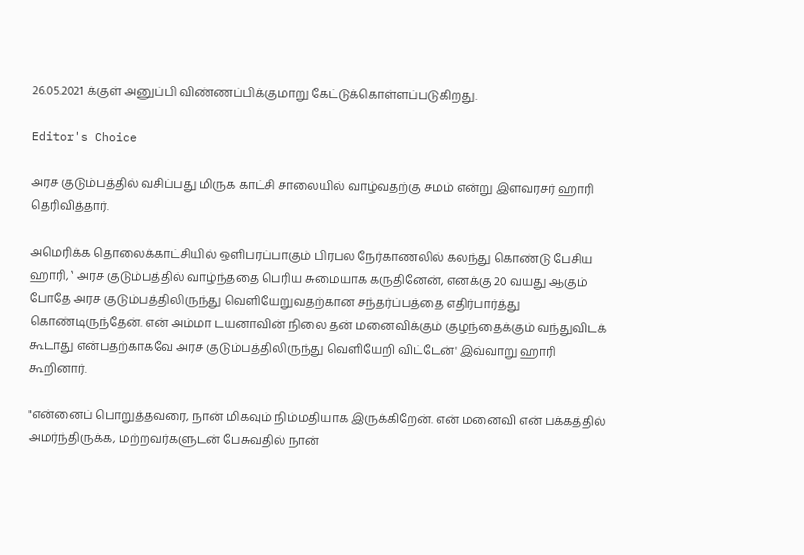26.05.2021 க்குள் அனுப்பி விண்ணப்பிக்குமாறு கேட்டுக்கொள்ளப்படுகிறது.

Editor's Choice

அரச குடும்பத்தில் வசிப்பது மிருக காட்சி சாலையில் வாழ்வதற்கு சமம் என்று இளவரசர் ஹாரி தெரிவித்தார்.

அமெரிக்க தொலைக்காட்சியில் ஒளிபரப்பாகும் பிரபல நேர்காணலில் கலந்து கொண்டு பேசிய ஹாரி, ‛ அரச குடும்பத்தில் வாழ்ந்ததை பெரிய சுமையாக கருதினேன், எனக்கு 20 வயது ஆகும் போதே அரச குடும்பத்திலிருந்து வெளியேறுவதற்கான சந்தர்ப்பத்தை எதிர்பார்த்து கொண்டிருந்தேன். என் அம்மா டயனாவின் நிலை தன் மனைவிக்கும் குழந்தைக்கும் வந்துவிடக் கூடாது என்பதற்காகவே அரச குடும்பத்திலிருந்து வெளியேறி விட்டேன்' இவ்வாறு ஹாரி கூறினார்.

"என்னைப் பொறுத்தவரை, நான் மிகவும் நிம்மதியாக இருக்கிறேன். என் மனைவி என் பக்கத்தில் அமர்ந்திருக்க, மற்றவர்களுடன் பேசுவதில் நான்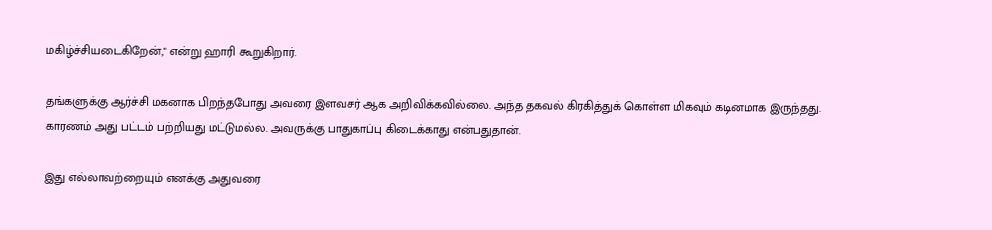மகிழ்ச்சியடைகிறேன்," என்று ஹாரி கூறுகிறார்.

தங்களுக்கு ஆர்ச்சி மகனாக பிறந்தபோது அவரை இளவசர் ஆக அறிவிக்கவில்லை. அந்த தகவல் கிரகித்துக் கொள்ள மிகவும் கடினமாக இருந்தது. காரணம் அது பட்டம் பற்றியது மட்டுமல்ல. அவருக்கு பாதுகாப்பு கிடைக்காது என்பதுதான்.

இது எல்லாவற்றையும் எனக்கு அதுவரை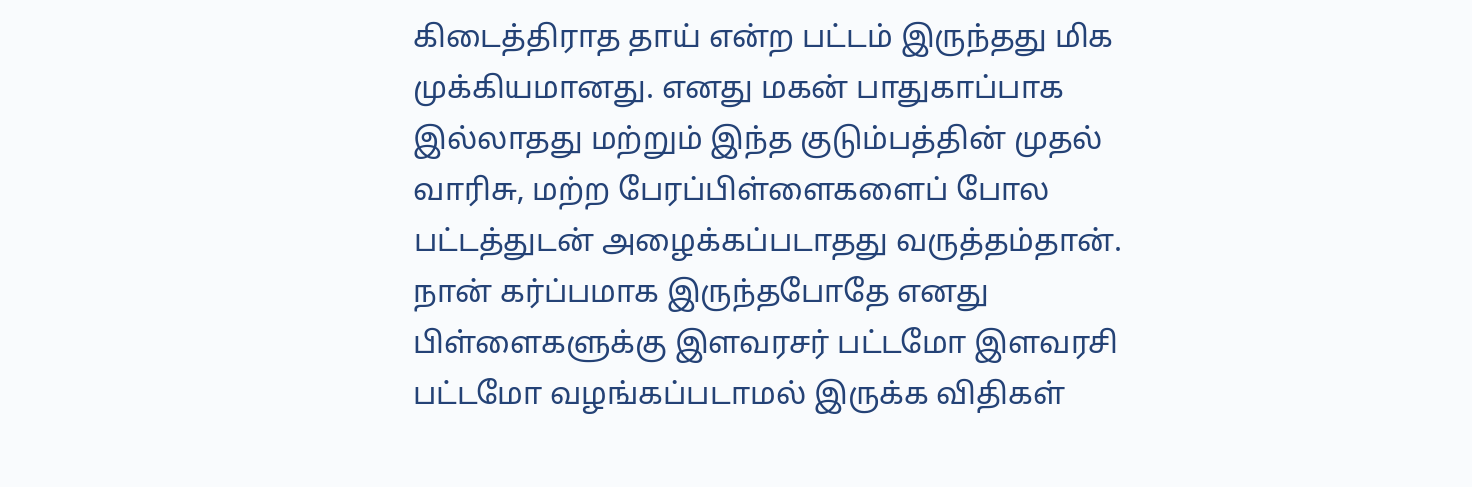கிடைத்திராத தாய் என்ற பட்டம் இருந்தது மிக முக்கியமானது. எனது மகன் பாதுகாப்பாக இல்லாதது மற்றும் இந்த குடும்பத்தின் முதல் வாரிசு, மற்ற பேரப்பிள்ளைகளைப் போல பட்டத்துடன் அழைக்கப்படாதது வருத்தம்தான். நான் கர்ப்பமாக இருந்தபோதே எனது பிள்ளைகளுக்கு இளவரசர் பட்டமோ இளவரசி பட்டமோ வழங்கப்படாமல் இருக்க விதிகள்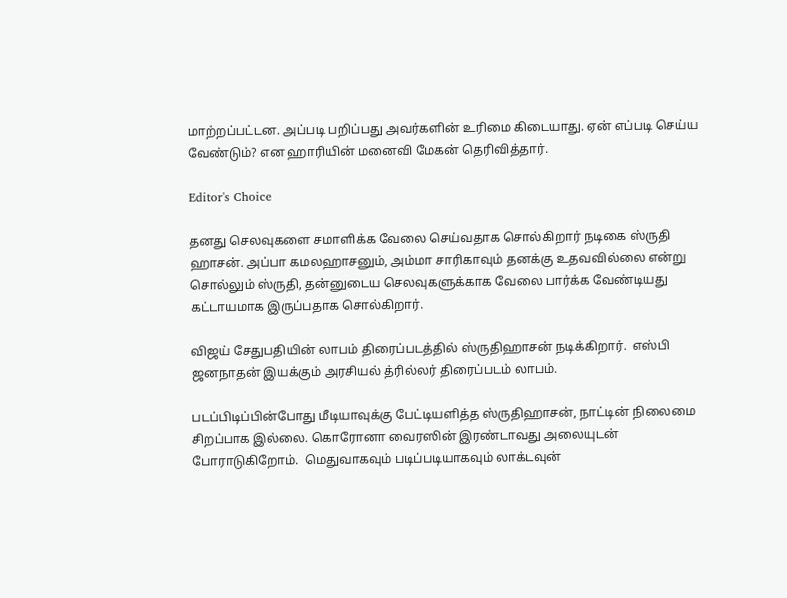மாற்றப்பட்டன. அப்படி பறிப்பது அவர்களின் உரிமை கிடையாது. ஏன் எப்படி செய்ய வேண்டும்? என ஹாரியின் மனைவி மேகன் தெரிவித்தார்.

Editor's Choice

தனது செலவுகளை சமாளிக்க வேலை செய்வதாக சொல்கிறார் நடிகை ஸ்ருதி ஹாசன். அப்பா கமலஹாசனும், அம்மா சாரிகாவும் தனக்கு உதவவில்லை என்று சொல்லும் ஸ்ருதி, தன்னுடைய செலவுகளுக்காக வேலை பார்க்க வேண்டியது கட்டாயமாக இருப்பதாக சொல்கிறார்.

விஜய் சேதுபதியின் லாபம் திரைப்படத்தில் ஸ்ருதிஹாசன் நடிக்கிறார்.  எஸ்பி ஜனநாதன் இயக்கும் அரசியல் த்ரில்லர் திரைப்படம் லாபம்.

படப்பிடிப்பின்போது மீடியாவுக்கு பேட்டியளித்த ஸ்ருதிஹாசன், நாட்டின் நிலைமை சிறப்பாக இல்லை. கொரோனா வைரஸின் இரண்டாவது அலையுடன் போராடுகிறோம்.  மெதுவாகவும் படிப்படியாகவும் லாக்டவுன்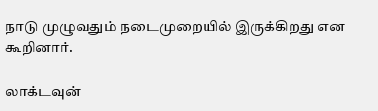நாடு முழுவதும் நடைமுறையில் இருக்கிறது என கூறினார்.

லாக்டவுன்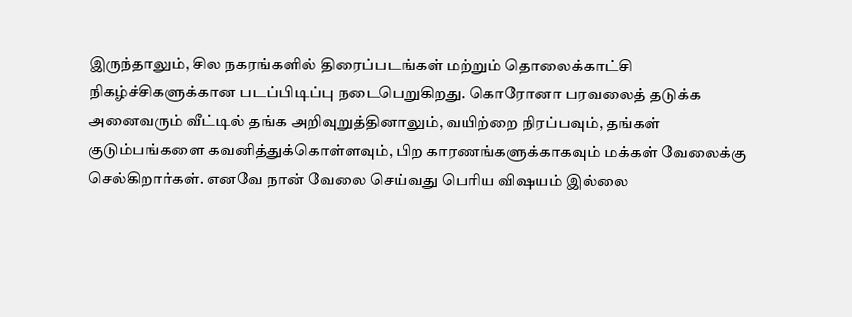இருந்தாலும், சில நகரங்களில் திரைப்படங்கள் மற்றும் தொலைக்காட்சி நிகழ்ச்சிகளுக்கான படப்பிடிப்பு நடைபெறுகிறது. கொரோனா பரவலைத் தடுக்க அனைவரும் வீட்டில் தங்க அறிவுறுத்தினாலும், வயிற்றை நிரப்பவும், தங்கள் குடும்பங்களை கவனித்துக்கொள்ளவும், பிற காரணங்களுக்காகவும் மக்கள் வேலைக்கு செல்கிறார்கள். எனவே நான் வேலை செய்வது பெரிய விஷயம் இல்லை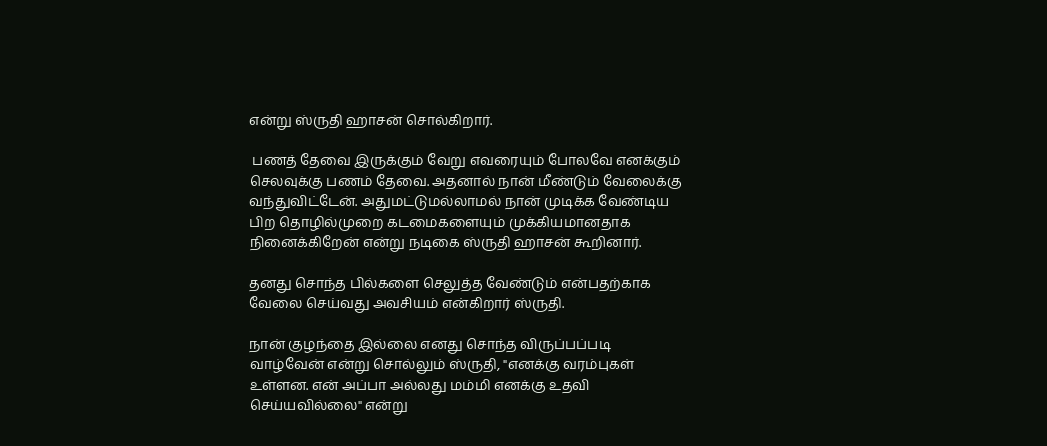என்று ஸ்ருதி ஹாசன் சொல்கிறார்.

 பணத் தேவை இருக்கும் வேறு எவரையும் போலவே எனக்கும் செலவுக்கு பணம் தேவை. அதனால் நான் மீண்டும் வேலைக்கு வந்துவிட்டேன். அதுமட்டுமல்லாமல் நான் முடிக்க வேண்டிய பிற தொழில்முறை கடமைகளையும் முக்கியமானதாக நினைக்கிறேன் என்று நடிகை ஸ்ருதி ஹாசன் கூறினார்.

தனது சொந்த பில்களை செலுத்த வேண்டும் என்பதற்காக வேலை செய்வது அவசியம் என்கிறார் ஸ்ருதி.

நான் குழந்தை இல்லை எனது சொந்த விருப்பப்படி வாழ்வேன் என்று சொல்லும் ஸ்ருதி, "எனக்கு வரம்புகள் உள்ளன. என் அப்பா அல்லது மம்மி எனக்கு உதவி செய்யவில்லை" என்று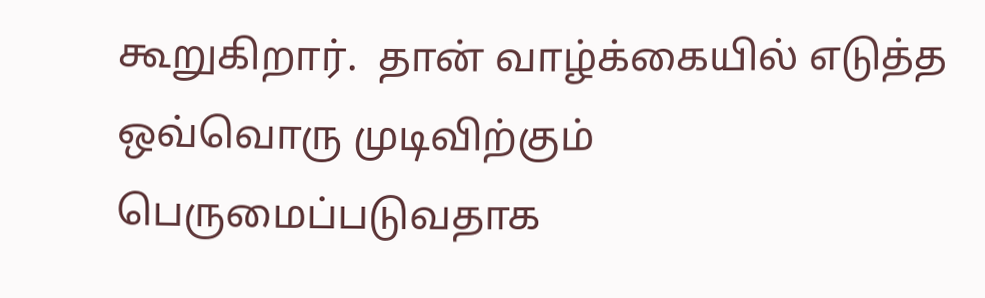கூறுகிறார்.  தான் வாழ்க்கையில் எடுத்த ஒவ்வொரு முடிவிற்கும் பெருமைப்படுவதாக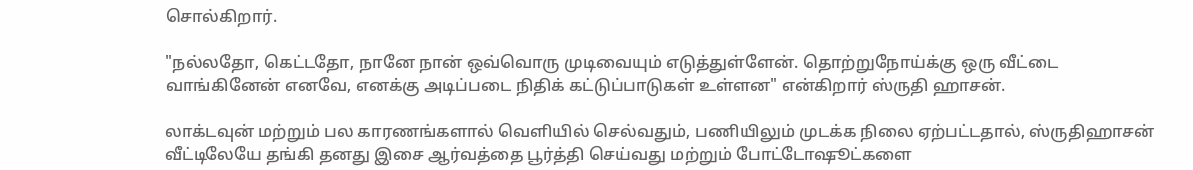சொல்கிறார்.

"நல்லதோ, கெட்டதோ, நானே நான் ஒவ்வொரு முடிவையும் எடுத்துள்ளேன். தொற்றுநோய்க்கு ஒரு வீட்டை வாங்கினேன் எனவே, எனக்கு அடிப்படை நிதிக் கட்டுப்பாடுகள் உள்ளன" என்கிறார் ஸ்ருதி ஹாசன்.

லாக்டவுன் மற்றும் பல காரணங்களால் வெளியில் செல்வதும், பணியிலும் முடக்க நிலை ஏற்பட்டதால், ஸ்ருதிஹாசன் வீட்டிலேயே தங்கி தனது இசை ஆர்வத்தை பூர்த்தி செய்வது மற்றும் போட்டோஷூட்களை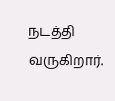நடத்தி வருகிறார்.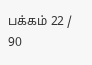பக்கம் 22 / 90